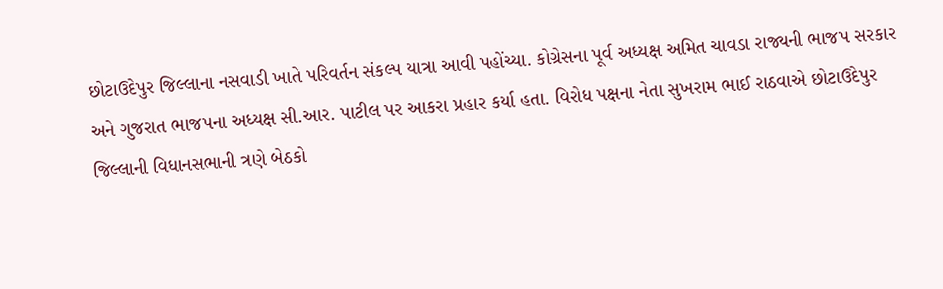છોટાઉદેપુર જિલ્લાના નસવાડી ખાતે પરિવર્તન સંકલ્પ યાત્રા આવી પહોંચ્યા. કોગ્રેસના પૂર્વ અધ્યક્ષ અમિત ચાવડા રાજ્યની ભાજપ સરકાર અને ગુજરાત ભાજપના અધ્યક્ષ સી.આર. પાટીલ પર આકરા પ્રહાર કર્યા હતા. વિરોધ પક્ષના નેતા સુખરામ ભાઈ રાઠવાએ છોટાઉદેપુર જિલ્લાની વિધાનસભાની ત્રણે બેઠકો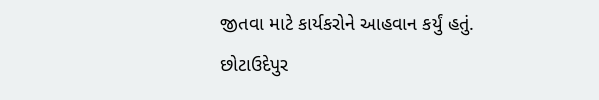જીતવા માટે કાર્યકરોને આહવાન કર્યું હતું. છોટાઉદેપુર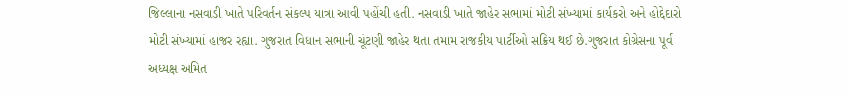જિલ્લાના નસવાડી ખાતે પરિવર્તન સંકલ્પ યાત્રા આવી પહોંચી હતી. નસવાડી ખાતે જાહેર સભામાં મોટી સંખ્યામાં કાર્યકરો અને હોદ્દેદારો મોટી સંખ્યામાં હાજર રહ્યા. ગુજરાત વિધાન સભાની ચૂંટણી જાહેર થતા તમામ રાજકીય પાર્ટીઓ સક્રિય થઈ છે.ગુજરાત કોગ્રેસના પૂર્વ અધ્યક્ષ અમિત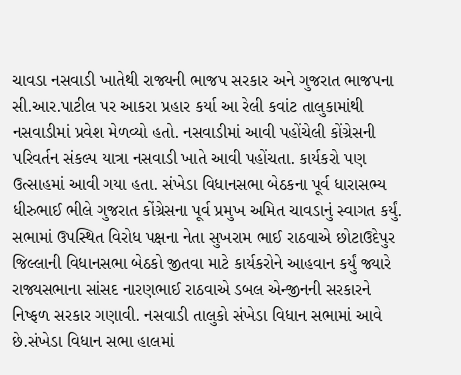ચાવડા નસવાડી ખાતેથી રાજ્યની ભાજપ સરકાર અને ગુજરાત ભાજપના સી.આર.પાટીલ પર આકરા પ્રહાર કર્યા આ રેલી કવાંટ તાલુકામાંથી નસવાડીમાં પ્રવેશ મેળવ્યો હતો. નસવાડીમાં આવી પહોંચેલી કોંગ્રેસની પરિવર્તન સંકલ્પ યાત્રા નસવાડી ખાતે આવી પહોંચતા. કાર્યકરો પણ ઉત્સાહમાં આવી ગયા હતા. સંખેડા વિધાનસભા બેઠકના પૂર્વ ધારાસભ્ય ધીરુભાઈ ભીલે ગુજરાત કોંગ્રેસના પૂર્વ પ્રમુખ અમિત ચાવડાનું સ્વાગત કર્યું. સભામાં ઉપસ્થિત વિરોધ પક્ષના નેતા સુખરામ ભાઈ રાઠવાએ છોટાઉદેપુર જિલ્લાની વિધાનસભા બેઠકો જીતવા માટે કાર્યકરોને આહવાન કર્યું જ્યારે
રાજ્યસભાના સાંસદ નારણભાઈ રાઠવાએ ડબલ એન્જીનની સરકારને નિષ્ફળ સરકાર ગણાવી. નસવાડી તાલુકો સંખેડા વિધાન સભામાં આવે છે.સંખેડા વિધાન સભા હાલમાં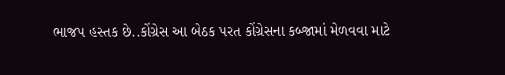ભાજપ હસ્તક છે..કોંગ્રેસ આ બેઠક પરત કોંગ્રેસના કબ્જામાં મેળવવા માટે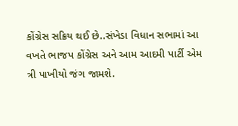કોંગ્રેસ સક્રિય થઈ છે..સંખેડા વિધાન સભામાં આ વખતે ભાજપ કોંગ્રેસ અને આમ આદમી પાર્ટી એમ ત્રી પાખીયો જંગ જામશે.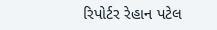રિપોર્ટર રેહાન પટેલ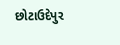છોટાઉદેપુર